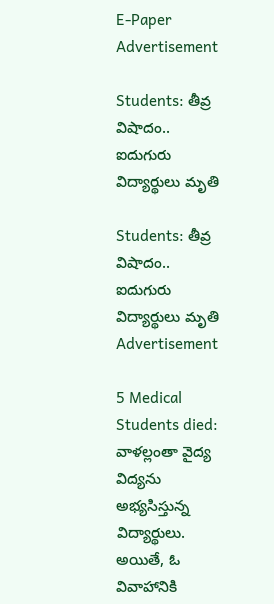E-Paper
Advertisement

Students: తీవ్ర విషాదం.. ఐదుగురు విద్యార్థులు మృతి

Students: తీవ్ర విషాదం.. ఐదుగురు విద్యార్థులు మృతి
Advertisement

5 Medical Students died: వాళల్లంతా వైద్య విద్యను అభ్యసిస్తున్న విద్యార్థులు. అయితే, ఓ వివాహానికి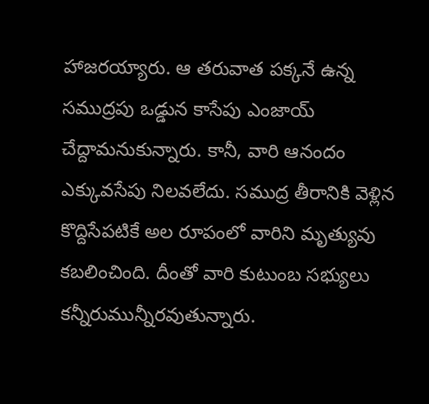హాజరయ్యారు. ఆ తరువాత పక్కనే ఉన్న సముద్రపు ఒడ్డున కాసేపు ఎంజాయ్ చేద్దామనుకున్నారు. కానీ, వారి ఆనందం ఎక్కువసేపు నిలవలేదు. సముద్ర తీరానికి వెళ్లిన కొద్దిసేపటికే అల రూపంలో వారిని మృత్యువు కబలించింది. దీంతో వారి కుటుంబ సభ్యులు కన్నీరుమున్నీరవుతున్నారు.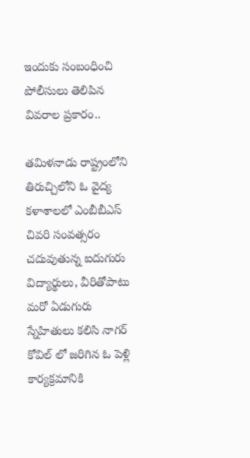ఇందుకు సంబంధించి పోలీసులు తెలిపిన వివరాల ప్రకారం..

తమిళనాడు రాష్ట్రంలోని తిరుచ్చిలోని ఓ వైద్య కళాశాలలో ఎంబీబీఎస్ చివరి సంవత్సరం చదువుతున్న ఐదుగురు విద్యార్థులు, వీరితోపాటు మరో ఏడుగురు స్నేహితులు కలిసి నాగర్ కోవిల్ లో జరిగిన ఓ పెళ్లి కార్యక్రమానికి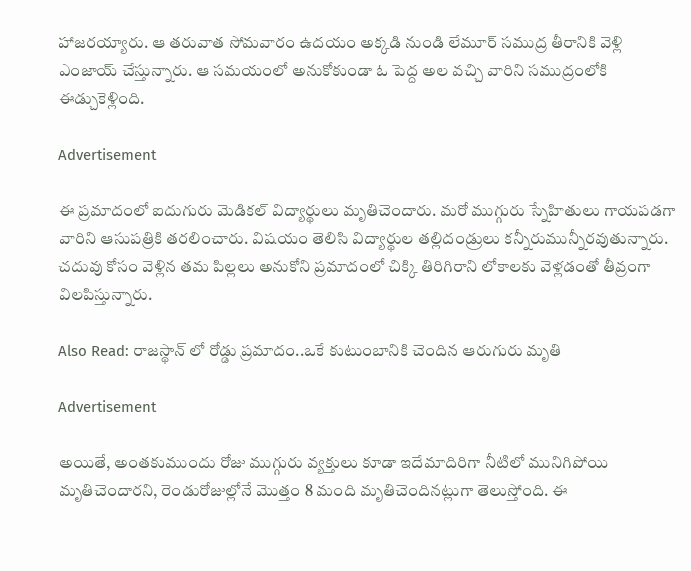హాజరయ్యారు. ఆ తరువాత సోమవారం ఉదయం అక్కడి నుండి లేమూర్ సముద్ర తీరానికి వెళ్లి ఎంజాయ్ చేస్తున్నారు. ఆ సమయంలో అనుకోకుండా ఓ పెద్ద అల వచ్చి వారిని సముద్రంలోకి ఈడ్చుకెళ్లింది.

Advertisement

ఈ ప్రమాదంలో ఐదుగురు మెడికల్ విద్యార్థులు మృతిచెందారు. మరో ముగ్గురు స్నేహితులు గాయపడగా వారిని ఆసుపత్రికి తరలించారు. విషయం తెలిసి విద్యార్థుల తల్లిదండ్రులు కన్నీరుమున్నీరవుతున్నారు. చదువు కోసం వెళ్లిన తమ పిల్లలు అనుకోని ప్రమాదంలో చిక్కి తిరిగిరాని లోకాలకు వెళ్లడంతో తీవ్రంగా విలపిస్తున్నారు.

Also Read: రాజస్థాన్ లో రోడ్డు ప్రమాదం..ఒకే కుటుంబానికి చెందిన ఆరుగురు మృతి

Advertisement

అయితే, అంతకుముందు రోజు ముగ్గురు వ్యక్తులు కూడా ఇదేమాదిరిగా నీటిలో మునిగిపోయి మృతిచెందారని, రెండురోజుల్లోనే మొత్తం 8 మంది మృతిచెందినట్లుగా తెలుస్తోంది. ఈ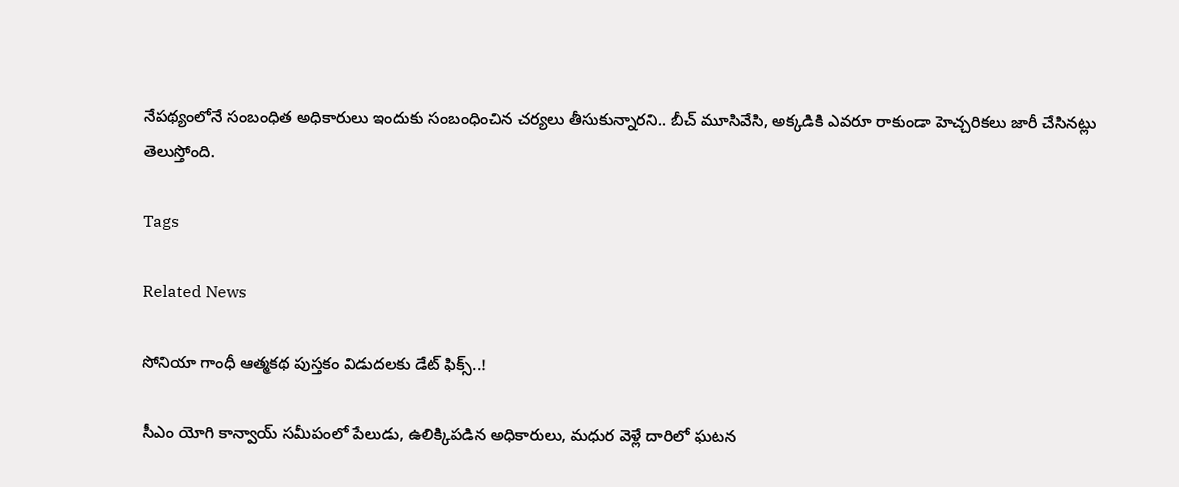నేపథ్యంలోనే సంబంధిత అధికారులు ఇందుకు సంబంధించిన చర్యలు తీసుకున్నారని.. బీచ్ మూసివేసి, అక్కడికి ఎవరూ రాకుండా హెచ్చరికలు జారీ చేసినట్లు తెలుస్తోంది.

Tags

Related News

సోనియా గాంధీ ఆత్మకథ పుస్తకం విడుదలకు డేట్ ఫిక్స్..!

సీఎం యోగి కాన్వాయ్ సమీపంలో పేలుడు, ఉలిక్కిపడిన అధికారులు, మధుర వెళ్లే దారిలో ఘటన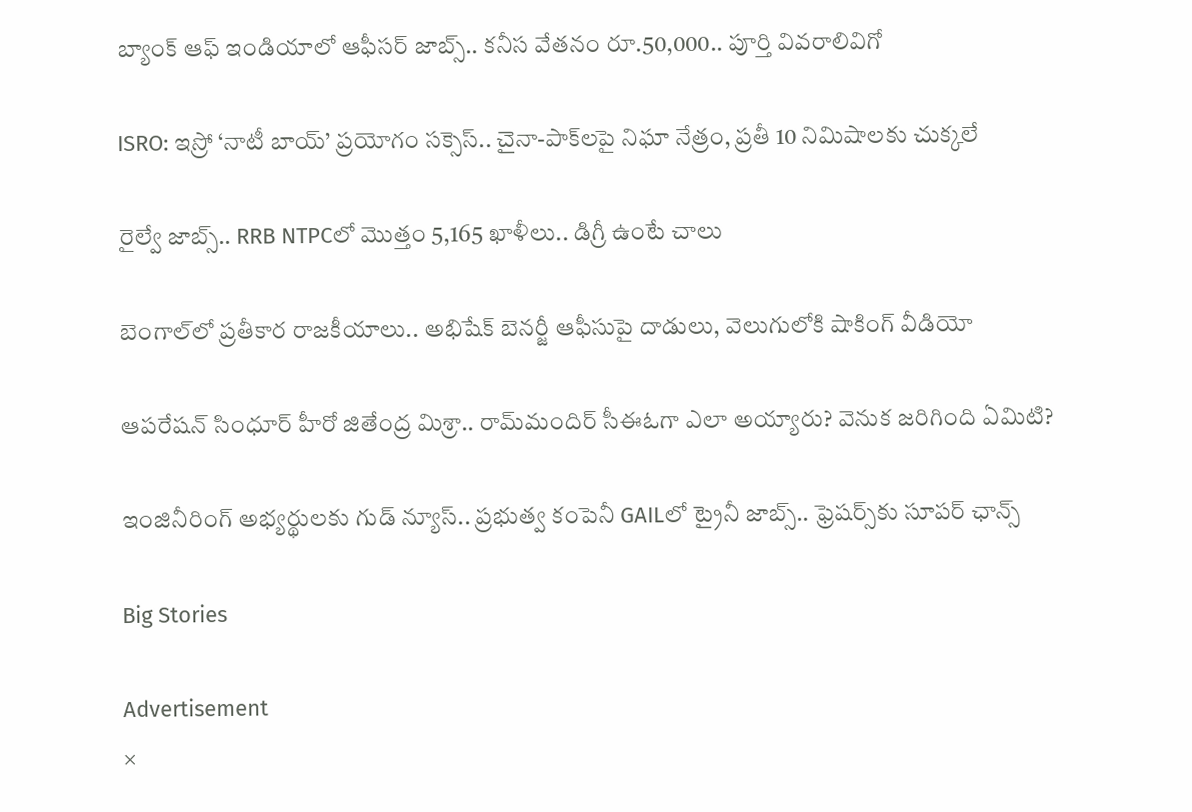బ్యాంక్ ఆఫ్ ఇండియాలో ఆఫీసర్ జాబ్స్.. కనీస వేతనం రూ.50,000.. పూర్తి వివరాలివిగో

ISRO: ఇస్రో ‘నాటీ బాయ్’ ప్రయోగం సక్సెస్.. చైనా-పాక్‌లపై నిఘా నేత్రం, ప్రతీ 10 నిమిషాలకు చుక్కలే

రైల్వే జాబ్స్.. RRB NTPCలో మొత్తం 5,165 ఖాళీలు.. డిగ్రీ ఉంటే చాలు

బెంగాల్‌లో ప్రతీకార రాజకీయాలు.. అభిషేక్ బెనర్జీ ఆఫీసుపై దాడులు, వెలుగులోకి షాకింగ్ వీడియో

ఆపరేషన్ సింధూర్ హీరో జితేంద్ర మిశ్రా.. రామ్‌మందిర్ సీఈఓగా ఎలా అయ్యారు? వెనుక జరిగింది ఏమిటి?

ఇంజినీరింగ్ అభ్యర్థులకు గుడ్ న్యూస్.. ప్రభుత్వ కంపెనీ GAILలో ట్రైనీ జాబ్స్.. ఫ్రెషర్స్‌కు సూపర్ ఛాన్స్

Big Stories

Advertisement
×